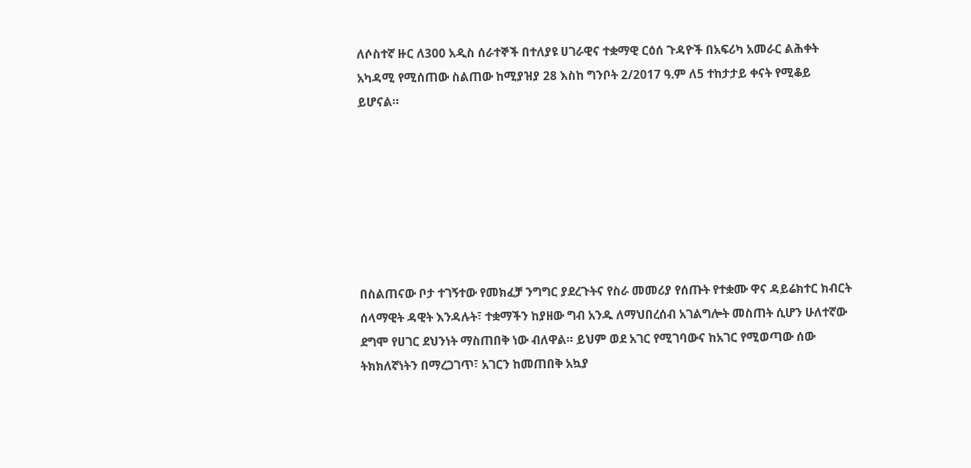ለሶስተኛ ዙር ለ300 አዲስ ሰራተኞች በተለያዩ ሀገራዊና ተቋማዊ ርዕሰ ጉዳዮች በአፍሪካ አመራር ልሕቀት አካዳሚ የሚሰጠው ስልጠው ከሚያዝያ 28 እስከ ግንቦት 2/2017 ዓ.ም ለ5 ተከታታይ ቀናት የሚቆይ ይሆናል።







በስልጠናው ቦታ ተገኝተው የመክፈቻ ንግግር ያደረጉትና የስራ መመሪያ የሰጡት የተቋሙ ዋና ዳይሬክተር ክብርት ሰላማዊት ዳዊት እንዳሉት፣ ተቋማችን ከያዘው ግብ አንዱ ለማህበረሰብ አገልግሎት መስጠት ሲሆን ሁለተኛው ደግሞ የሀገር ደህንነት ማስጠበቅ ነው ብለዋል። ይህም ወደ አገር የሚገባውና ከአገር የሚወጣው ሰው ትክክለኛነትን በማረጋገጥ፣ አገርን ከመጠበቅ አኳያ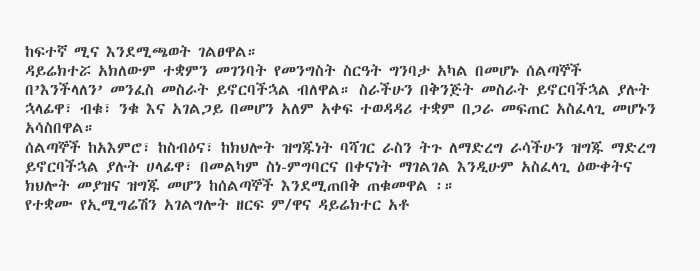ከፍተኛ ሚና እንደሚጫወት ገልፀዋል።
ዳይሬክተሯ አክለውም ተቋምን መገንባት የመንግስት ስርዓት ግንባታ አካል በመሆኑ ሰልጣኞች በ’እንችላለን’ መንፈስ መስራት ይኖርባችኋል ብለዋል። ስራችሁን በቅንጅት መስራት ይኖርባችኋል ያሉት ኋላፊዋ፣ ብቁ፣ ንቁ እና አገልጋይ በመሆን አለም አቀፍ ተወዳዳሪ ተቋም በጋራ መፍጠር አስፈላጊ መሆኑን አሳስበዋል።
ሰልጣኞች ከአእምሮ፣ ከስብዕና፣ ከክህሎት ዝግጁነት ባሻገር ራስን ትጉ ለማድረግ ራሳችሁን ዝግጁ ማድረግ ይኖርባችኋል ያሉት ሀላፊዋ፣ በመልካም ስነ-ምግባርና በቀናነት ማገልገል እንዲሁም አስፈላጊ ዕውቀትና ክህሎት መያዝና ዝግጁ መሆን ከሰልጣኞች እንደሚጠበቅ ጠቁመዋል ፡።
የተቋሙ የኢሚግሬሽን አገልግሎት ዘርፍ ም/ዋና ዳይሬክተር አቶ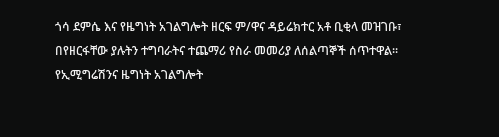ጎሳ ደምሴ እና የዜግነት አገልግሎት ዘርፍ ም/ዋና ዳይሬክተር አቶ ቢቂላ መዝገቡ፣ በየዘርፋቸው ያሉትን ተግባራትና ተጨማሪ የስራ መመሪያ ለሰልጣኞች ሰጥተዋል፡፡
የኢሚግሬሽንና ዜግነት አገልግሎት